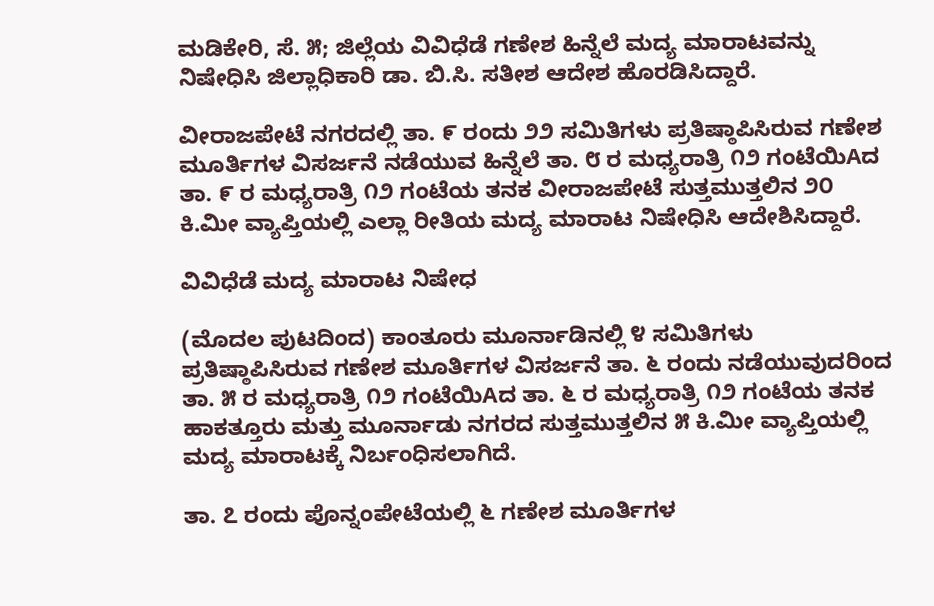ಮಡಿಕೇರಿ, ಸೆ. ೫; ಜಿಲ್ಲೆಯ ವಿವಿಧೆಡೆ ಗಣೇಶ ಹಿನ್ನೆಲೆ ಮದ್ಯ ಮಾರಾಟವನ್ನು ನಿಷೇಧಿಸಿ ಜಿಲ್ಲಾಧಿಕಾರಿ ಡಾ. ಬಿ.ಸಿ. ಸತೀಶ ಆದೇಶ ಹೊರಡಿಸಿದ್ದಾರೆ.

ವೀರಾಜಪೇಟೆ ನಗರದಲ್ಲಿ ತಾ. ೯ ರಂದು ೨೨ ಸಮಿತಿಗಳು ಪ್ರತಿಷ್ಠಾಪಿಸಿರುವ ಗಣೇಶ ಮೂರ್ತಿಗಳ ವಿಸರ್ಜನೆ ನಡೆಯುವ ಹಿನ್ನೆಲೆ ತಾ. ೮ ರ ಮಧ್ಯರಾತ್ರಿ ೧೨ ಗಂಟೆಯಿAದ ತಾ. ೯ ರ ಮಧ್ಯರಾತ್ರಿ ೧೨ ಗಂಟೆಯ ತನಕ ವೀರಾಜಪೇಟೆ ಸುತ್ತಮುತ್ತಲಿನ ೨೦ ಕಿ.ಮೀ ವ್ಯಾಪ್ತಿಯಲ್ಲಿ ಎಲ್ಲಾ ರೀತಿಯ ಮದ್ಯ ಮಾರಾಟ ನಿಷೇಧಿಸಿ ಆದೇಶಿಸಿದ್ದಾರೆ.

ವಿವಿಧೆಡೆ ಮದ್ಯ ಮಾರಾಟ ನಿಷೇಧ

(ಮೊದಲ ಪುಟದಿಂದ) ಕಾಂತೂರು ಮೂರ್ನಾಡಿನಲ್ಲಿ ೪ ಸಮಿತಿಗಳು ಪ್ರತಿಷ್ಠಾಪಿಸಿರುವ ಗಣೇಶ ಮೂರ್ತಿಗಳ ವಿಸರ್ಜನೆ ತಾ. ೬ ರಂದು ನಡೆಯುವುದರಿಂದ ತಾ. ೫ ರ ಮಧ್ಯರಾತ್ರಿ ೧೨ ಗಂಟೆಯಿAದ ತಾ. ೬ ರ ಮಧ್ಯರಾತ್ರಿ ೧೨ ಗಂಟೆಯ ತನಕ ಹಾಕತ್ತೂರು ಮತ್ತು ಮೂರ್ನಾಡು ನಗರದ ಸುತ್ತಮುತ್ತಲಿನ ೫ ಕಿ.ಮೀ ವ್ಯಾಪ್ತಿಯಲ್ಲಿ ಮದ್ಯ ಮಾರಾಟಕ್ಕೆ ನಿರ್ಬಂಧಿಸಲಾಗಿದೆ.

ತಾ. ೭ ರಂದು ಪೊನ್ನಂಪೇಟೆಯಲ್ಲಿ ೬ ಗಣೇಶ ಮೂರ್ತಿಗಳ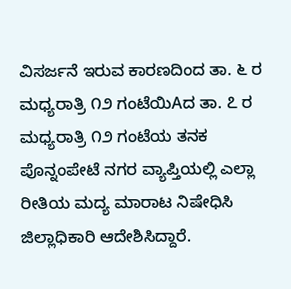ವಿಸರ್ಜನೆ ಇರುವ ಕಾರಣದಿಂದ ತಾ. ೬ ರ ಮಧ್ಯರಾತ್ರಿ ೧೨ ಗಂಟೆಯಿAದ ತಾ. ೭ ರ ಮಧ್ಯರಾತ್ರಿ ೧೨ ಗಂಟೆಯ ತನಕ ಪೊನ್ನಂಪೇಟೆ ನಗರ ವ್ಯಾಪ್ತಿಯಲ್ಲಿ ಎಲ್ಲಾ ರೀತಿಯ ಮದ್ಯ ಮಾರಾಟ ನಿಷೇಧಿಸಿ ಜಿಲ್ಲಾಧಿಕಾರಿ ಆದೇಶಿಸಿದ್ದಾರೆ.